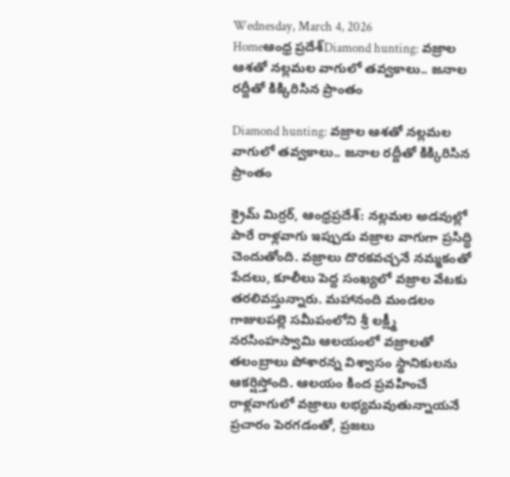Wednesday, March 4, 2026
Homeఆంధ్ర ప్రదేశ్Diamond hunting: వజ్రాల ఆశతో నల్లమల వాగులో తవ్వకాలు.. జనాల రద్దీతో కిక్కిరిసిన ప్రాంతం

Diamond hunting: వజ్రాల ఆశతో నల్లమల వాగులో తవ్వకాలు.. జనాల రద్దీతో కిక్కిరిసిన ప్రాంతం

క్రైమ్ మిర్రర్, ఆంధ్రప్రదేశ్: నల్లమల అడవుల్లో పారే రాళ్లవాగు ఇప్పుడు వజ్రాల వాగుగా ప్రసిద్ధి చెందుతోంది. వజ్రాలు దొరకవచ్చనే నమ్మకంతో పేదలు, కూలీలు పెద్ద సంఖ్యలో వజ్రాల వేటకు తరలివస్తున్నారు. మహానంది మండలం గాజులపల్లె సమీపంలోని శ్రీ లక్ష్మీ నరసింహస్వామి ఆలయంలో వజ్రాలతో తలంబ్రాలు పోశారన్న విశ్వాసం స్థానికులను ఆకర్షిస్తోంది. ఆలయం కింద ప్రవహించే రాళ్లవాగులో వజ్రాలు లభ్యమవుతున్నాయనే ప్రచారం పెరగడంతో, ప్రజలు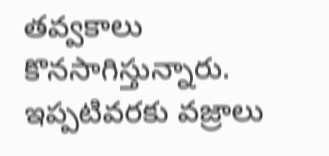తవ్వకాలు కొనసాగిస్తున్నారు. ఇప్పటివరకు వజ్రాలు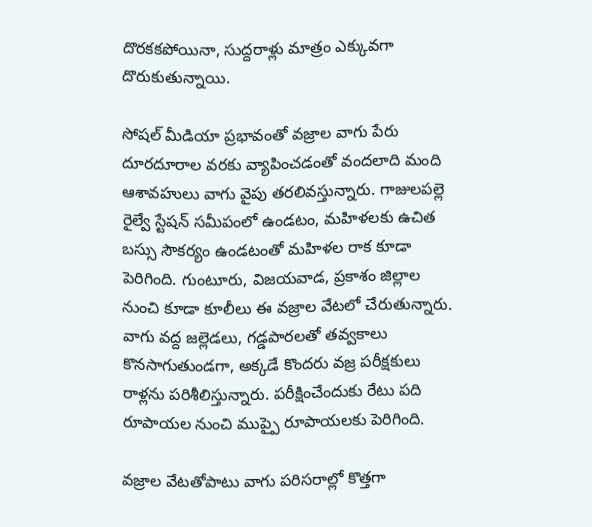దొరకకపోయినా, సుద్దరాళ్లు మాత్రం ఎక్కువగా దొరుకుతున్నాయి.

సోషల్ మీడియా ప్రభావంతో వజ్రాల వాగు పేరు దూరదూరాల వరకు వ్యాపించడంతో వందలాది మంది ఆశావహులు వాగు వైపు తరలివస్తున్నారు. గాజులపల్లె రైల్వే స్టేషన్ సమీపంలో ఉండటం, మహిళలకు ఉచిత బస్సు సౌకర్యం ఉండటంతో మహిళల రాక కూడా పెరిగింది. గుంటూరు, విజయవాడ, ప్రకాశం జిల్లాల నుంచి కూడా కూలీలు ఈ వజ్రాల వేటలో చేరుతున్నారు. వాగు వద్ద జల్లెడలు, గడ్డపారలతో తవ్వకాలు కొనసాగుతుండగా, అక్కడే కొందరు వజ్ర పరీక్షకులు రాళ్లను పరిశీలిస్తున్నారు. పరీక్షించేందుకు రేటు పది రూపాయల నుంచి ముప్పై రూపాయలకు పెరిగింది.

వజ్రాల వేటతోపాటు వాగు పరిసరాల్లో కొత్తగా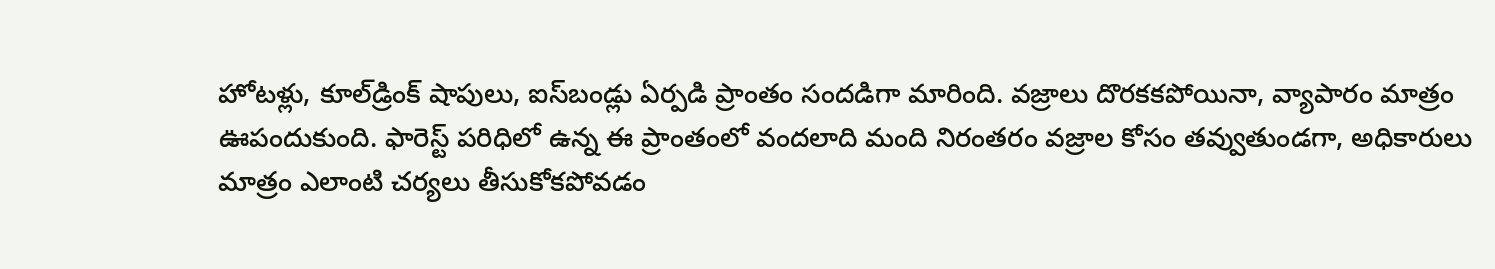హోటళ్లు, కూల్‌డ్రింక్‌ షాపులు, ఐస్‌బండ్లు ఏర్పడి ప్రాంతం సందడిగా మారింది. వజ్రాలు దొరకకపోయినా, వ్యాపారం మాత్రం ఊపందుకుంది. ఫారెస్ట్ పరిధిలో ఉన్న ఈ ప్రాంతంలో వందలాది మంది నిరంతరం వజ్రాల కోసం తవ్వుతుండగా, అధికారులు మాత్రం ఎలాంటి చర్యలు తీసుకోకపోవడం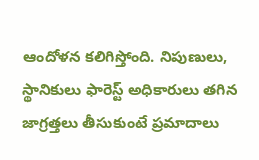ఆందోళన కలిగిస్తోంది. నిపుణులు, స్థానికులు ఫారెస్ట్ అధికారులు తగిన జాగ్రత్తలు తీసుకుంటే ప్రమాదాలు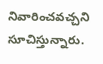నివారించవచ్చని సూచిస్తున్నారు.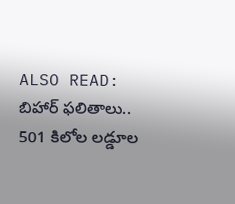ALSO READ: బిహార్ ఫలితాలు.. 501 కిలోల లడ్డూల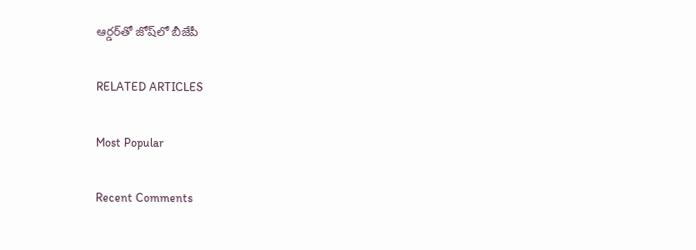ఆర్డర్‌తో జోష్‌లో బీజేపీ

RELATED ARTICLES

Most Popular

Recent Comments